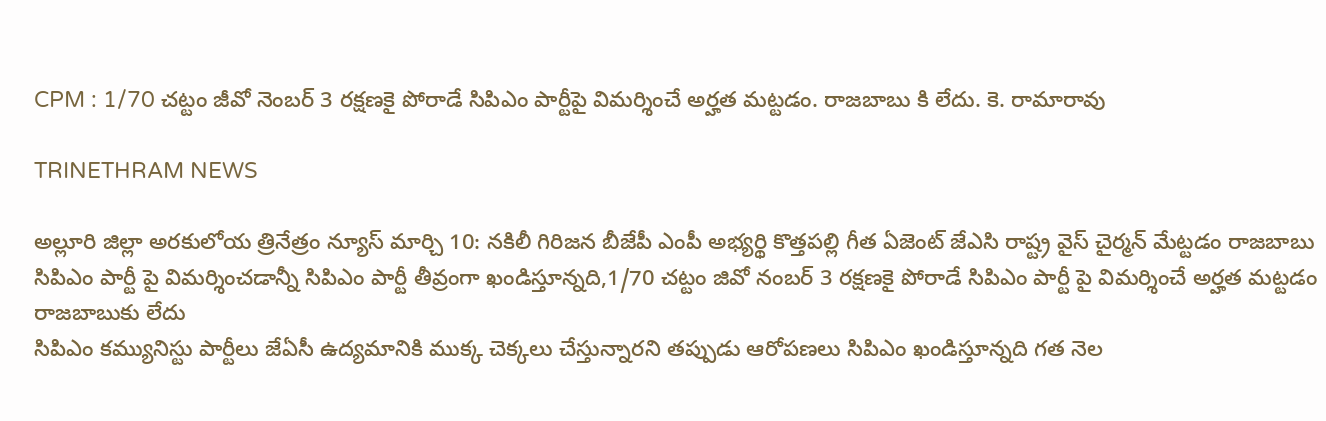CPM : 1/70 చట్టం జీవో నెంబర్ 3 రక్షణకై పోరాడే సిపిఎం పార్టీపై విమర్శించే అర్హత మట్టడం. రాజబాబు కి లేదు. కె. రామారావు

TRINETHRAM NEWS

అల్లూరి జిల్లా అరకులోయ త్రినేత్రం న్యూస్ మార్చి 10: నకిలీ గిరిజన బీజేపీ ఎంపీ అభ్యర్థి కొత్తపల్లి గీత ఏజెంట్ జేఎసి రాష్ట్ర వైస్ చైర్మన్ మేట్టడం రాజబాబు సిపిఎం పార్టీ పై విమర్శించడాన్నీ సిపిఎం పార్టీ తీవ్రంగా ఖండిస్తూన్నది,1/70 చట్టం జివో నంబర్ 3 రక్షణకై పోరాడే సిపిఎం పార్టీ పై విమర్శించే అర్హత మట్టడం రాజబాబుకు లేదు
సిపిఎం కమ్యునిస్టు పార్టీలు జేఏసీ ఉద్యమానికి ముక్క చెక్కలు చేస్తున్నారని తప్పుడు ఆరోపణలు సిపిఎం ఖండిస్తూన్నది గత నెల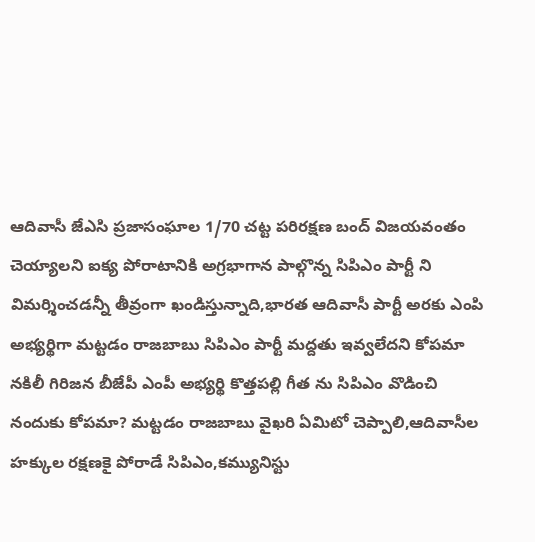ఆదివాసీ జేఎసి ప్రజాసంఘాల 1/70 చట్ట పరిరక్షణ బంద్ విజయవంతం చెయ్యాలని ఐక్య పోరాటానికి అగ్రభాగాన పాల్గొన్న సిపిఎం పార్టీ ని విమర్శించడన్నీ తీవ్రంగా ఖండిస్తున్నాది,భారత ఆదివాసీ పార్టీ అరకు ఎంపి అభ్యర్థిగా మట్టడం రాజబాబు సిపిఎం పార్టీ మద్దతు ఇవ్వలేదని కోపమా నకిలీ గిరిజన బీజేపీ ఎంపీ అభ్యర్థి కొత్తపల్లి గీత ను సిపిఎం వొడించి నందుకు కోపమా? మట్టడం రాజబాబు వైఖరి ఏమిటో చెప్పాలి,ఆదివాసీల హక్కుల రక్షణకై పోరాడే సిపిఎం,కమ్యునిస్టు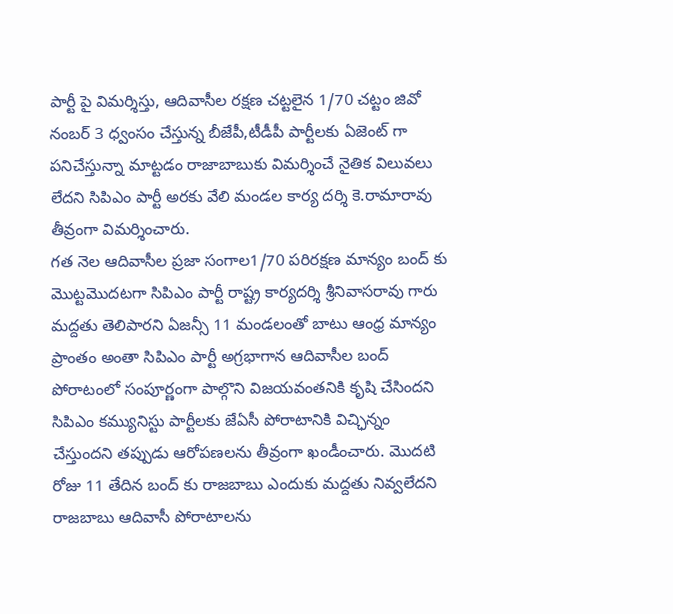పార్టీ పై విమర్శిస్తు, ఆదివాసీల రక్షణ చట్టలైన 1/70 చట్టం జివో నంబర్ 3 ధ్వంసం చేస్తున్న బీజేపీ,టీడీపీ పార్టీలకు ఏజెంట్ గా పనిచేస్తున్నా మాట్టడం రాజాబాబుకు విమర్శించే నైతిక విలువలు లేదని సిపిఎం పార్టీ అరకు వేలి మండల కార్య దర్శి కె.రామారావు తీవ్రంగా విమర్శించారు.
గత నెల ఆదివాసీల ప్రజా సంగాల1/70 పరిరక్షణ మాన్యం బంద్ కు మొట్టమొదటగా సిపిఎం పార్టీ రాష్ట్ర కార్యదర్శి శ్రీనివాసరావు గారు మద్దతు తెలిపారని ఏజన్సీ 11 మండలంతో బాటు ఆంధ్ర మాన్యం ప్రాంతం అంతా సిపిఎం పార్టీ అగ్రభాగాన ఆదివాసీల బంద్ పోరాటంలో సంపూర్ణంగా పాల్గొని విజయవంతనికి కృషి చేసిందని సిపిఎం కమ్యునిస్టు పార్టీలకు జేఏసీ పోరాటానికి విచ్ఛిన్నం చేస్తుందని తప్పుడు ఆరోపణలను తీవ్రంగా ఖండీంచారు. మొదటి రోజు 11 తేదిన బంద్ కు రాజబాబు ఎందుకు మద్దతు నివ్వలేదని రాజబాబు ఆదివాసీ పోరాటాలను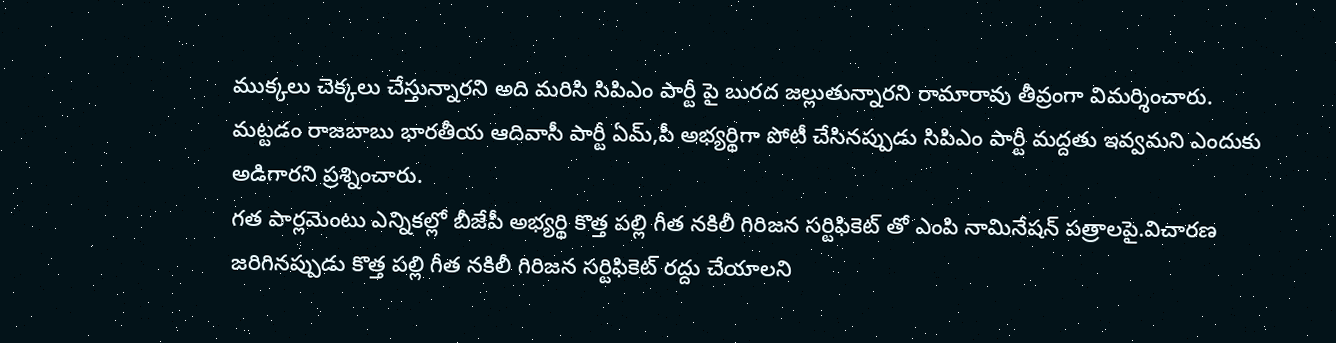ముక్కలు చెక్కలు చేస్తున్నారని అది మరిసి సిపిఎం పార్టీ పై బురద జల్లుతున్నారని రామారావు తీవ్రంగా విమర్శించారు.
మట్టడం రాజబాబు భారతీయ ఆదివాసీ పార్టీ ఏమ్,పీ అభ్యర్థిగా పోటీ చేసినప్పుడు సిపిఎం పార్టీ మద్దతు ఇవ్వమని ఎందుకు అడిగారని ప్రశ్నించారు.
గత పార్లమెంటు ఎన్నికల్లో బీజేపీ అభ్యర్థి కొత్త పల్లి గీత నకిలీ గిరిజన సర్టిఫికెట్ తో ఎంపి నామినేషన్ పత్రాలపై.విచారణ జరిగినప్పుడు కొత్త పల్లి గీత నకిలీ గిరిజన సర్టిఫికెట్ రద్దు చేయాలని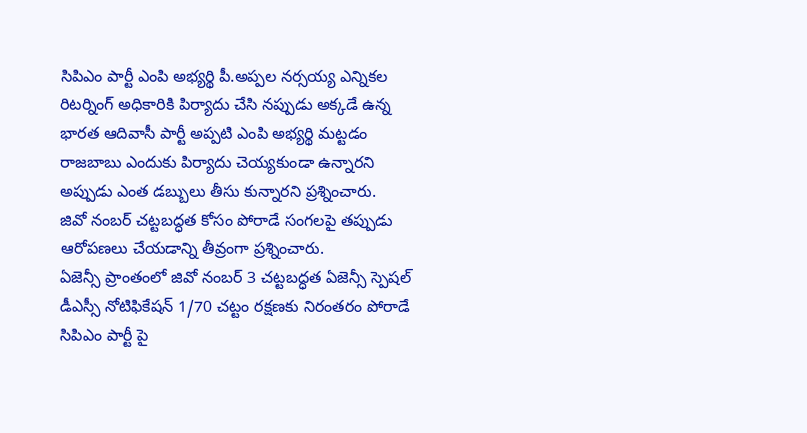సిపిఎం పార్టీ ఎంపి అభ్యర్థి పీ.అప్పల నర్సయ్య ఎన్నికల రిటర్నింగ్ అధికారికి పిర్యాదు చేసి నప్పుడు అక్కడే ఉన్న భారత ఆదివాసీ పార్టీ అప్పటి ఎంపి అభ్యర్థి మట్టడం రాజబాబు ఎందుకు పిర్యాదు చెయ్యకుండా ఉన్నారని అప్పుడు ఎంత డబ్బులు తీసు కున్నారని ప్రశ్నించారు.
జివో నంబర్ చట్టబద్ధత కోసం పోరాడే సంగలపై తప్పుడు ఆరోపణలు చేయడాన్ని తీవ్రంగా ప్రశ్నించారు.
ఏజెన్సీ ప్రాంతంలో జివో నంబర్ 3 చట్టబద్ధత ఏజెన్సీ స్పెషల్ డీఎస్సీ నోటిఫికేషన్ 1/70 చట్టం రక్షణకు నిరంతరం పోరాడే సిపిఎం పార్టీ పై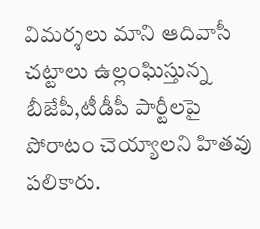విమర్శలు మాని ఆదివాసీ చట్టాలు ఉల్లంఘిస్తున్న బీజేపీ,టీడీపీ పార్టీలపై పోరాటం చెయ్యాలని హితవు పలికారు.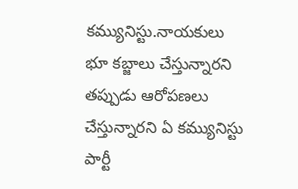కమ్యునిస్టు.నాయకులు భూ కబ్జాలు చేస్తున్నారని తప్పుడు ఆరోపణలు చేస్తున్నారని ఏ కమ్యునిస్టు పార్టీ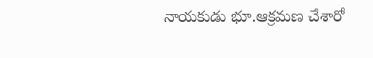నాయకుడు భూ.ఆక్రమణ చేశారో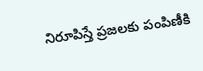నిరూపిస్తే ప్రజలకు పంపిణీకి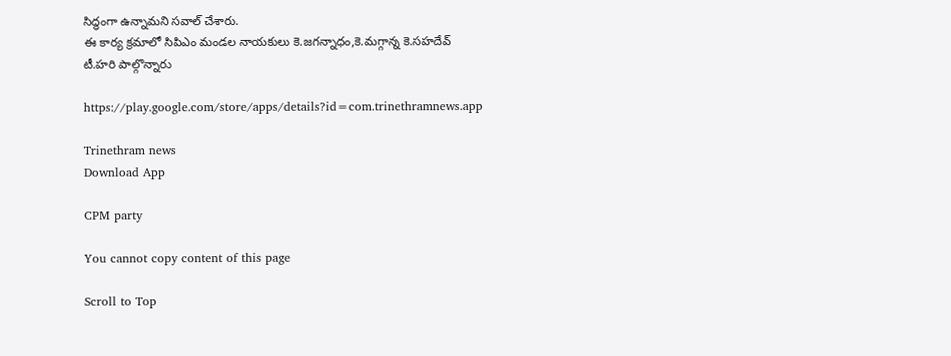సిద్ధంగా ఉన్నామని సవాల్ చేశారు.
ఈ కార్య క్రమాలో సిపిఎం మండల నాయకులు కె.జగన్నాధం,కె.మగ్గాన్న కె.సహదేవ్ టీ.హరి పాల్గొన్నారు

https://play.google.com/store/apps/details?id=com.trinethramnews.app

Trinethram news
Download App

CPM party

You cannot copy content of this page

Scroll to Top